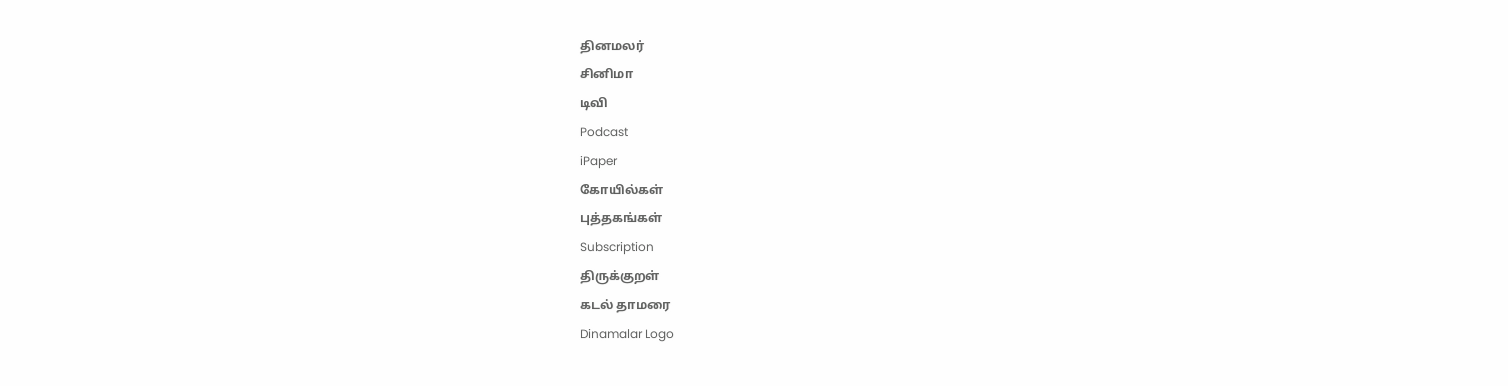தினமலர்
சினிமா
டிவி
Podcast
iPaper
கோயில்கள்
புத்தகங்கள்
Subscription
திருக்குறள்
கடல் தாமரை
Dinamalar Logo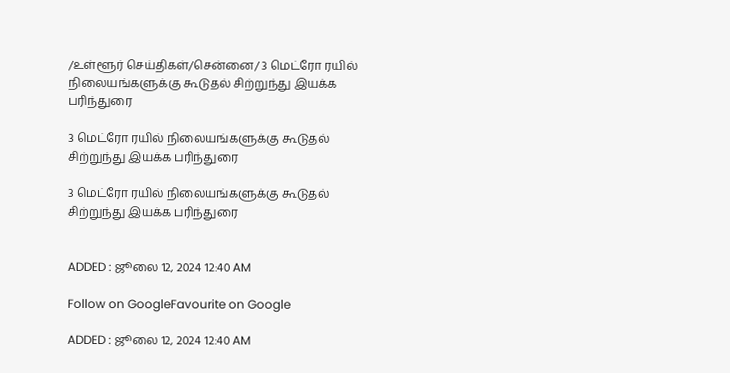/உள்ளூர் செய்திகள்/சென்னை/ 3 மெட்ரோ ரயில் நிலையங்களுக்கு கூடுதல் சிற்றுந்து இயக்க பரிந்துரை

3 மெட்ரோ ரயில் நிலையங்களுக்கு கூடுதல் சிற்றுந்து இயக்க பரிந்துரை

3 மெட்ரோ ரயில் நிலையங்களுக்கு கூடுதல் சிற்றுந்து இயக்க பரிந்துரை


ADDED : ஜூலை 12, 2024 12:40 AM

Follow on GoogleFavourite on Google

ADDED : ஜூலை 12, 2024 12:40 AM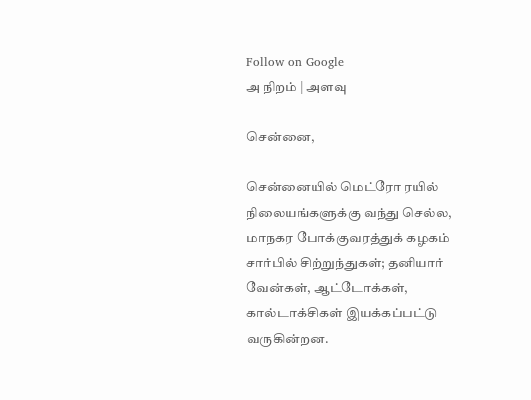Follow on Google
அ நிறம் | அளவு

சென்னை,

சென்னையில் மெட்ரோ ரயில் நிலையங்களுக்கு வந்து செல்ல, மாநகர போக்குவரத்துக் கழகம் சார்பில் சிற்றுந்துகள்; தனியார் வேன்கள், ஆட்டோக்கள், கால்டாக்சிகள் இயக்கப்பட்டு வருகின்றன.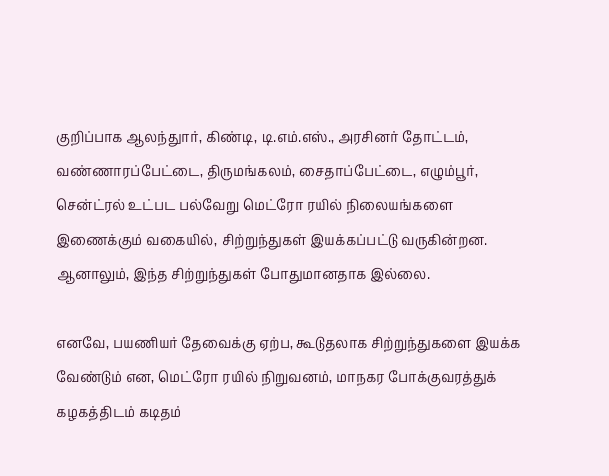குறிப்பாக ஆலந்துார், கிண்டி, டி.எம்.எஸ்., அரசினர் தோட்டம், வண்ணாரப்பேட்டை, திருமங்கலம், சைதாப்பேட்டை, எழும்பூர், சென்ட்ரல் உட்பட பல்வேறு மெட்ரோ ரயில் நிலையங்களை இணைக்கும் வகையில், சிற்றுந்துகள் இயக்கப்பட்டு வருகின்றன. ஆனாலும், இந்த சிற்றுந்துகள் போதுமானதாக இல்லை.

எனவே, பயணியர் தேவைக்கு ஏற்ப, கூடுதலாக சிற்றுந்துகளை இயக்க வேண்டும் என, மெட்ரோ ரயில் நிறுவனம், மாநகர போக்குவரத்துக் கழகத்திடம் கடிதம்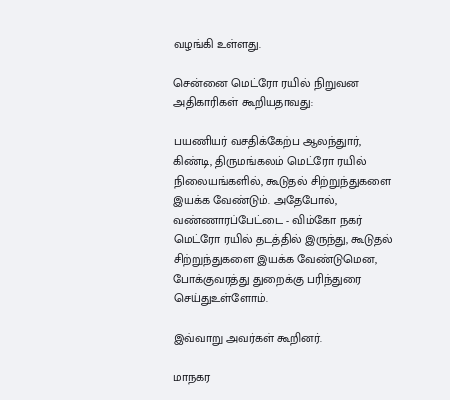வழங்கி உள்ளது.

சென்னை மெட்ரோ ரயில் நிறுவன அதிகாரிகள் கூறியதாவது:

பயணியர் வசதிக்கேற்ப ஆலந்துார், கிண்டி, திருமங்கலம் மெட்ரோ ரயில் நிலையங்களில், கூடுதல் சிற்றுந்துகளை இயக்க வேண்டும். அதேபோல், வண்ணாரப்பேட்டை - விம்கோ நகர் மெட்ரோ ரயில் தடத்தில் இருந்து, கூடுதல் சிற்றுந்துகளை இயக்க வேண்டுமென, போக்குவரத்து துறைக்கு பரிந்துரை செய்துஉள்ளோம்.

இவ்வாறு அவர்கள் கூறினர்.

மாநகர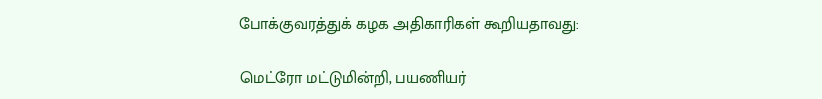போக்குவரத்துக் கழக அதிகாரிகள் கூறியதாவது:

மெட்ரோ மட்டுமின்றி, பயணியர்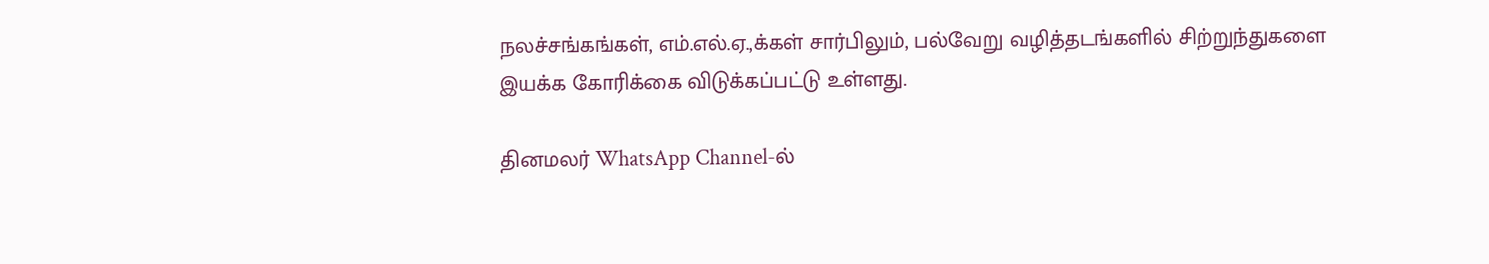நலச்சங்கங்கள், எம்.எல்.ஏ.,க்கள் சார்பிலும், பல்வேறு வழித்தடங்களில் சிற்றுந்துகளை இயக்க கோரிக்கை விடுக்கப்பட்டு உள்ளது.

தினமலர் WhatsApp Channel-ல்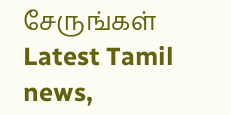சேருங்கள்
Latest Tamil news,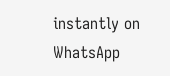instantly on WhatsApp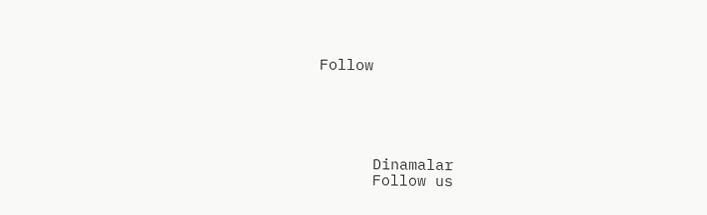Follow





      Dinamalar
      Follow us